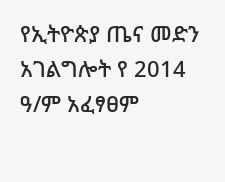የኢትዮጵያ ጤና መድን አገልግሎት የ 2014 ዓ/ም አፈፃፀም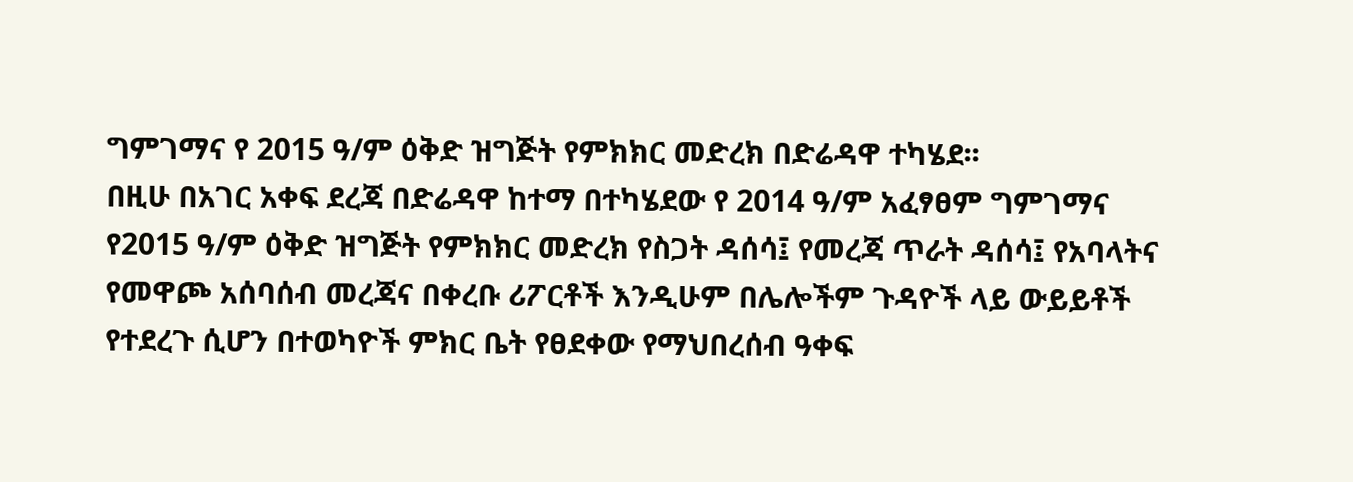ግምገማና የ 2015 ዓ/ም ዕቅድ ዝግጅት የምክክር መድረክ በድሬዳዋ ተካሄደ፡፡
በዚሁ በአገር አቀፍ ደረጃ በድሬዳዋ ከተማ በተካሄደው የ 2014 ዓ/ም አፈፃፀም ግምገማና የ2015 ዓ/ም ዕቅድ ዝግጅት የምክክር መድረክ የስጋት ዳሰሳ፤ የመረጃ ጥራት ዳሰሳ፤ የአባላትና የመዋጮ አሰባሰብ መረጃና በቀረቡ ሪፖርቶች እንዲሁም በሌሎችም ጉዳዮች ላይ ውይይቶች የተደረጉ ሲሆን በተወካዮች ምክር ቤት የፀደቀው የማህበረሰብ ዓቀፍ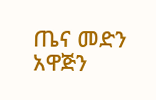ጤና መድን አዋጅን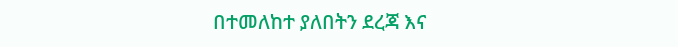በተመለከተ ያለበትን ደረጃ እና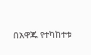በአዋጁ የተካከተቱ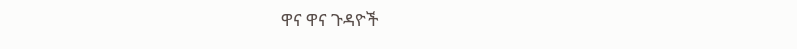ዋና ዋና ጉዳዮች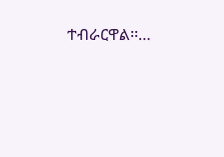ተብራርዋል፡፡…